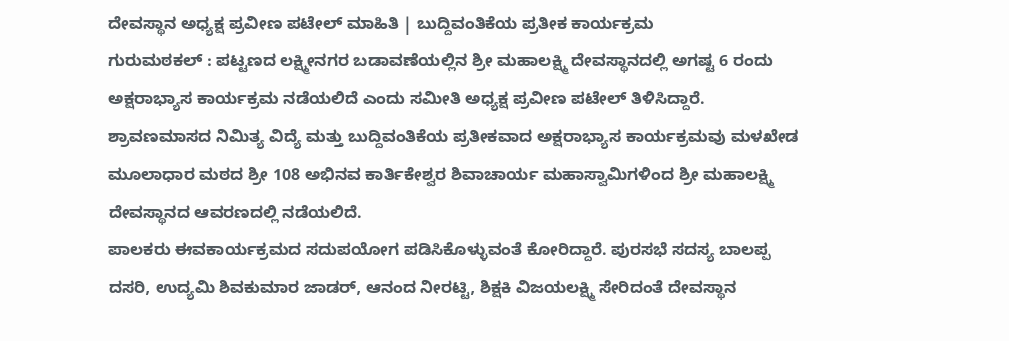ದೇವಸ್ಥಾನ ಅಧ್ಯಕ್ಷ ಪ್ರವೀಣ ಪಟೇಲ್ ಮಾಹಿತಿ | ಬುದ್ದಿವಂತಿಕೆಯ ಪ್ರತೀಕ ಕಾರ್ಯಕ್ರಮ
ಗುರುಮಠಕಲ್ : ಪಟ್ಟಣದ ಲಕ್ಷ್ಮೀನಗರ ಬಡಾವಣೆಯಲ್ಲಿನ ಶ್ರೀ ಮಹಾಲಕ್ಷ್ಮಿ ದೇವಸ್ಥಾನದಲ್ಲಿ ಅಗಷ್ಟ 6 ರಂದು ಅಕ್ಷರಾಭ್ಯಾಸ ಕಾರ್ಯಕ್ರಮ ನಡೆಯಲಿದೆ ಎಂದು ಸಮೀತಿ ಅಧ್ಯಕ್ಷ ಪ್ರವೀಣ ಪಟೇಲ್ ತಿಳಿಸಿದ್ದಾರೆ.
ಶ್ರಾವಣಮಾಸದ ನಿಮಿತ್ಯ ವಿದ್ಯೆ ಮತ್ತು ಬುದ್ದಿವಂತಿಕೆಯ ಪ್ರತೀಕವಾದ ಅಕ್ಷರಾಭ್ಯಾಸ ಕಾರ್ಯಕ್ರಮವು ಮಳಖೇಡ ಮೂಲಾಧಾರ ಮಠದ ಶ್ರೀ 108 ಅಭಿನವ ಕಾರ್ತಿಕೇಶ್ವರ ಶಿವಾಚಾರ್ಯ ಮಹಾಸ್ವಾಮಿಗಳಿಂದ ಶ್ರೀ ಮಹಾಲಕ್ಷ್ಮಿ ದೇವಸ್ಥಾನದ ಆವರಣದಲ್ಲಿ ನಡೆಯಲಿದೆ.
ಪಾಲಕರು ಈವಕಾರ್ಯಕ್ರಮದ ಸದುಪಯೋಗ ಪಡಿಸಿಕೊಳ್ಳುವಂತೆ ಕೋರಿದ್ದಾರೆ. ಪುರಸಭೆ ಸದಸ್ಯ ಬಾಲಪ್ಪ ದಸರಿ, ಉದ್ಯಮಿ ಶಿವಕುಮಾರ ಜಾಡರ್, ಆನಂದ ನೀರಟ್ಟಿ, ಶಿಕ್ಷಕಿ ವಿಜಯಲಕ್ಷ್ಮಿ ಸೇರಿದಂತೆ ದೇವಸ್ಥಾನ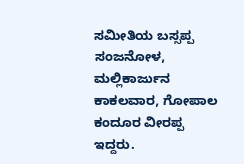ಸಮೀತಿಯ ಬಸ್ಸಪ್ಪ ಸಂಜನೋಳ, ಮಲ್ಲಿಕಾರ್ಜುನ ಕಾಕಲವಾರ, ಗೋಪಾಲ ಕಂದೂರ ವೀರಪ್ಪ ಇದ್ದರು.